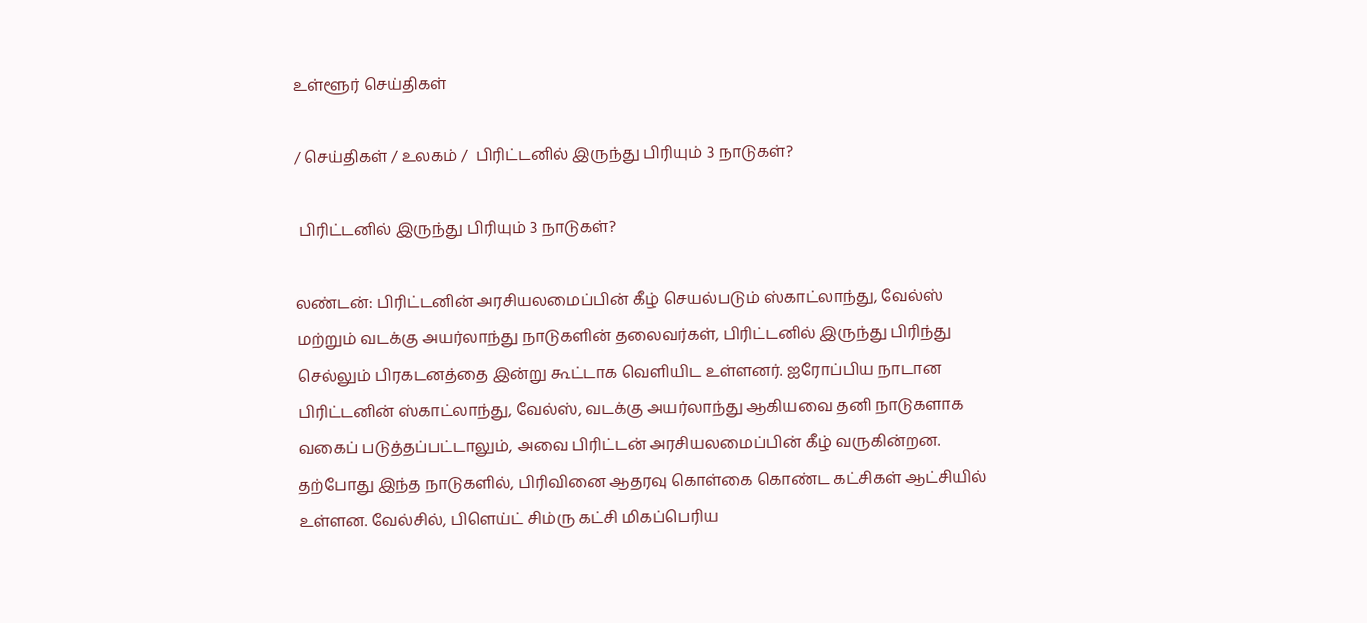உள்ளூர் செய்திகள்

/ செய்திகள் / உலகம் /  பிரிட்டனில் இருந்து பிரியும் 3 நாடுகள்?

 பிரிட்டனில் இருந்து பிரியும் 3 நாடுகள்?

லண்டன்: பிரிட்டனின் அரசியலமைப்பின் கீழ் செயல்படும் ஸ்காட்லாந்து, வேல்ஸ் மற்றும் வடக்கு அயர்லாந்து நாடுகளின் தலைவர்கள், பிரிட்டனில் இருந்து பிரிந்து செல்லும் பிரகடனத்தை இன்று கூட்டாக வெளியிட உள்ளனர். ஐரோப்பிய நாடான பிரிட்டனின் ஸ்காட்லாந்து, வேல்ஸ், வடக்கு அயர்லாந்து ஆகியவை தனி நாடுகளாக வகைப் படுத்தப்பட்டாலும், அவை பிரிட்டன் அரசியலமைப்பின் கீழ் வருகின்றன. தற்போது இந்த நாடுகளில், பிரிவினை ஆதரவு கொள்கை கொண்ட கட்சிகள் ஆட்சியில் உள்ளன. வேல்சில், பிளெய்ட் சிம்ரு கட்சி மிகப்பெரிய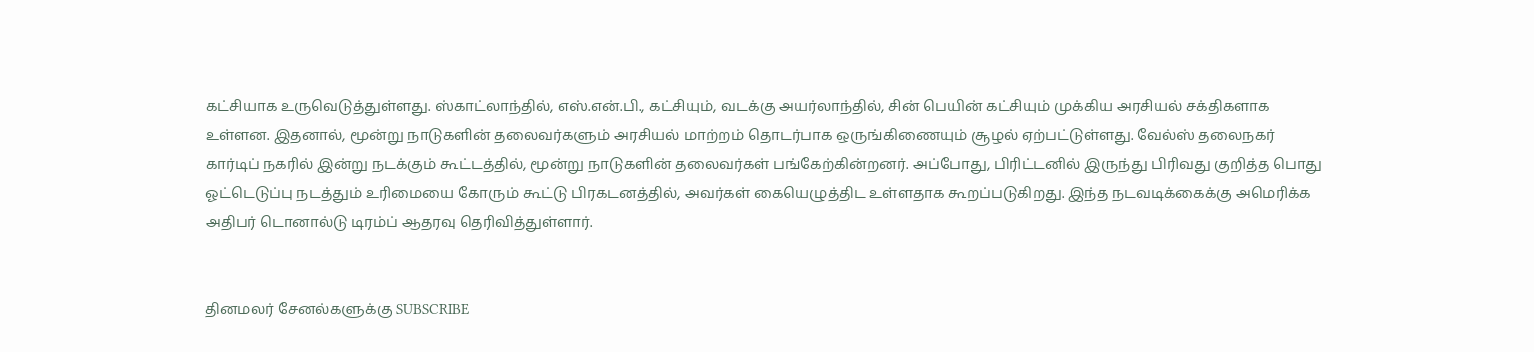கட்சியாக உருவெடுத்துள்ளது. ஸ்காட்லாந்தில், எஸ்.என்.பி., கட்சியும், வடக்கு அயர்லாந்தில், சின் பெயின் கட்சியும் முக்கிய அரசியல் சக்திகளாக உள்ளன. இதனால், மூன்று நாடுகளின் தலைவர்களும் அரசியல் மாற்றம் தொடர்பாக ஒருங்கிணையும் சூழல் ஏற்பட்டுள்ளது. வேல்ஸ் தலைநகர் கார்டிப் நகரில் இன்று நடக்கும் கூட்டத்தில், மூன்று நாடுகளின் தலைவர்கள் பங்கேற்கின்றனர். அப்போது, பிரிட்டனில் இருந்து பிரிவது குறித்த பொது ஓட்டெடுப்பு நடத்தும் உரிமையை கோரும் கூட்டு பிரகடனத்தில், அவர்கள் கையெழுத்திட உள்ளதாக கூறப்படுகிறது. இந்த நடவடிக்கைக்கு அமெரிக்க அதிபர் டொனால்டு டிரம்ப் ஆதரவு தெரிவித்துள்ளார்.


தினமலர் சேனல்களுக்கு SUBSCRIBE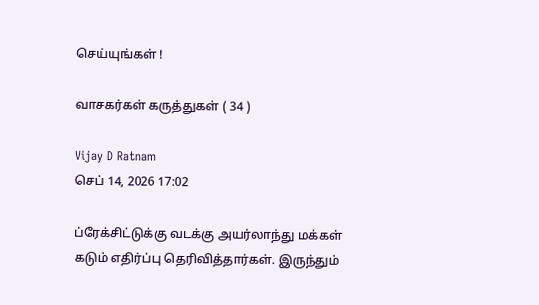செய்யுங்கள் !

வாசகர்கள் கருத்துகள் ( 34 )

Vijay D Ratnam
செப் 14, 2026 17:02

ப்ரேக்சிட்டுக்கு வடக்கு அயர்லாந்து மக்கள் கடும் எதிர்ப்பு தெரிவித்தார்கள். இருந்தும்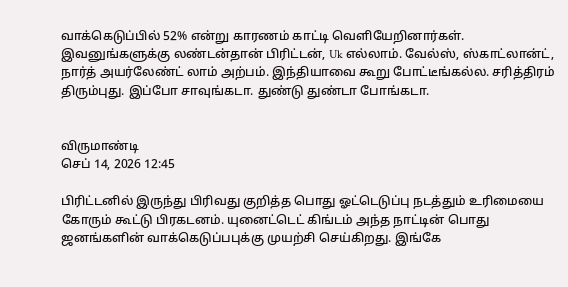வாக்கெடுப்பில் 52% என்று காரணம் காட்டி வெளியேறினார்கள். இவனுங்களுக்கு லண்டன்தான் பிரிட்டன், Uk எல்லாம். வேல்ஸ், ஸ்காட்லான்ட், நார்த் அயர்லேண்ட் லாம் அற்பம். இந்தியாவை கூறு போட்டீங்கல்ல. சரித்திரம் திரும்புது. இப்போ சாவுங்கடா. துண்டு துண்டா போங்கடா.


விருமாண்டி
செப் 14, 2026 12:45

பிரிட்டனில் இருந்து பிரிவது குறித்த பொது ஓட்டெடுப்பு நடத்தும் உரிமையை கோரும் கூட்டு பிரகடனம். யுனைட்டெட் கிங்டம் அந்த நாட்டின் பொது ஜனங்களின் வாக்கெடுப்பபுக்கு முயற்சி செய்கிறது. இங்கே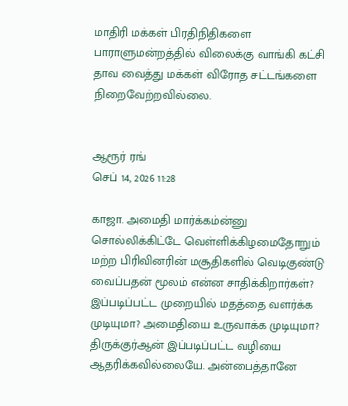மாதிரி மக்கள் பிரதிநிதிகளை பாராளுமன்றத்தில் விலைக்கு வாங்கி கட்சி தாவ வைத்து மக்கள் விரோத சட்டங்களை நிறைவேற்றவில்லை.


ஆரூர் ரங்
செப் 14, 2026 11:28

காஜா. அமைதி மார்க்கம்ன்னு சொல்லிக்கிட்டே வெள்ளிக்கிழமைதோறும் மற்ற பிரிவினரின் மசூதிகளில் வெடிகுண்டு வைப்பதன் மூலம் என்ன சாதிக்கிறார்கள்? இப்படிப்பட்ட முறையில் மதத்தை வளர்க்க முடியுமா? அமைதியை உருவாக்க முடியுமா? திருக்குர்ஆன் இப்படிப்பட்ட வழியை ஆதரிக்கவில்லையே. அன்பைத்தானே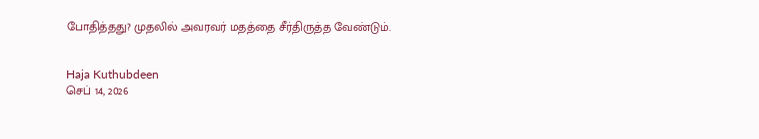போதித்தது? முதலில் அவரவர் மதத்தை சீர்திருத்த வேண்டும்.


Haja Kuthubdeen
செப் 14, 2026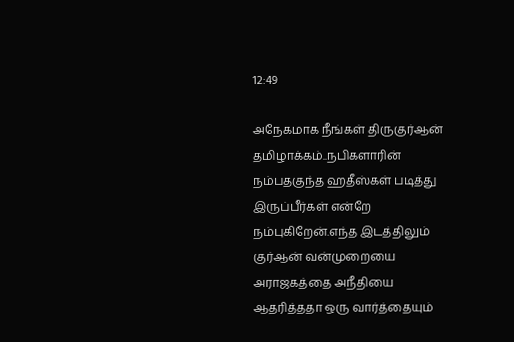12:49

அநேகமாக நீங்கள் திருகுர்ஆன் தமிழாக்கம்..நபிகளாரின் நம்பதகுந்த ஹதீஸ்கள் படித்து இருப்பீர்கள் என்றே நம்புகிறேன்.எந்த இடத்திலும் குர்ஆன் வன்முறையை அராஜகத்தை அநீதியை ஆதரித்ததா ஒரு வார்த்தையும்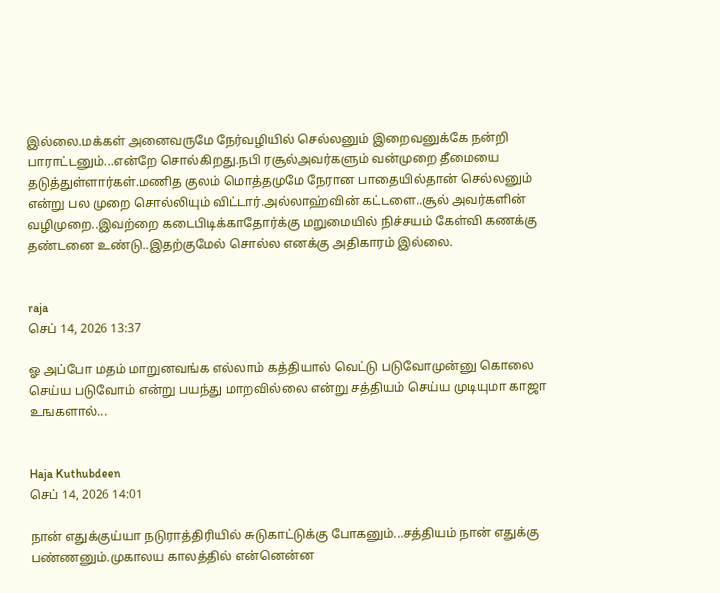இல்லை.மக்கள் அனைவருமே நேர்வழியில் செல்லனும் இறைவனுக்கே நன்றி பாராட்டனும்...என்றே சொல்கிறது.நபி ரசூல்அவர்களும் வன்முறை தீமையை தடுத்துள்ளார்கள்.மணித குலம் மொத்தமுமே நேரான பாதையில்தான் செல்லனும் என்று பல முறை சொல்லியும் விட்டார்.அல்லாஹ்வின் கட்டளை..சூல் அவர்களின் வழிமுறை..இவற்றை கடைபிடிக்காதோர்க்கு மறுமையில் நிச்சயம் கேள்வி கணக்கு தண்டனை உண்டு..இதற்குமேல் சொல்ல எனக்கு அதிகாரம் இல்லை.


raja
செப் 14, 2026 13:37

ஓ அப்போ மதம் மாறுனவங்க எல்லாம் கத்தியால் வெட்டு படுவோமுன்னு கொலை செய்ய படுவோம் என்று பயந்து மாறவில்லை என்று சத்தியம் செய்ய முடியுமா காஜா உஙகளால்...


Haja Kuthubdeen
செப் 14, 2026 14:01

நான் எதுக்குய்யா நடுராத்திரியில் சுடுகாட்டுக்கு போகனும்...சத்தியம் நான் எதுக்கு பண்ணனும்.முகாலய காலத்தில் என்னென்ன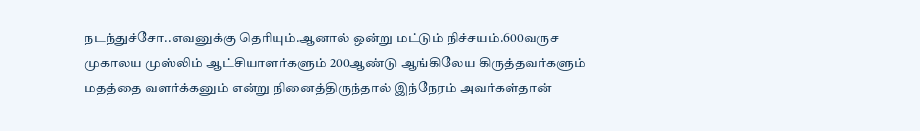நடந்துச்சோ..எவனுக்கு தெரியும்.ஆனால் ஒன்று மட்டும் நிச்சயம்.600வருச முகாலய முஸ்லிம் ஆட்சியாளர்களும் 200ஆண்டு ஆங்கிலேய கிருத்தவர்களும் மதத்தை வளர்க்கனும் என்று நினைத்திருந்தால் இந்நேரம் அவர்கள்தான்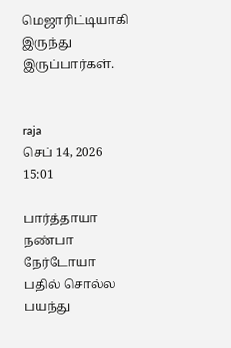மெஜாரிட்டியாகி இருந்து இருப்பார்கள்.


raja
செப் 14, 2026 15:01

பார்த்தாயா நண்பா நேர்டோயா பதில் சொல்ல பயந்து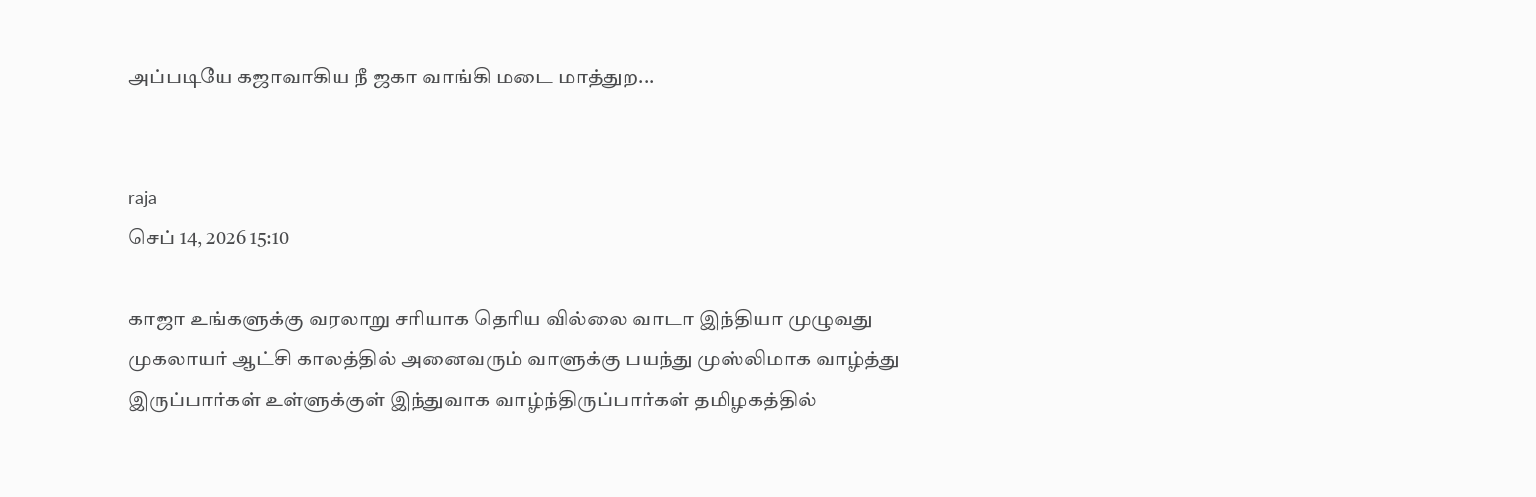அப்படியே கஜாவாகிய நீ ஜகா வாங்கி மடை மாத்துற...


raja
செப் 14, 2026 15:10

காஜா உங்களுக்கு வரலாறு சரியாக தெரிய வில்லை வாடா இந்தியா முழுவது முகலாயர் ஆட்சி காலத்தில் அனைவரும் வாளுக்கு பயந்து முஸ்லிமாக வாழ்த்து இருப்பார்கள் உள்ளுக்குள் இந்துவாக வாழ்ந்திருப்பார்கள் தமிழகத்தில்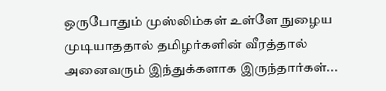ஒருபோதும் முஸ்லிம்கள் உள்ளே நுழைய முடியாததால் தமிழர்களின் வீரத்தால் அனைவரும் இந்துக்களாக இருந்தார்கள்...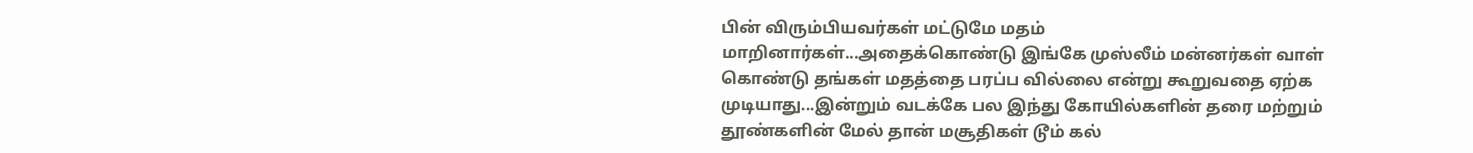பின் விரும்பியவர்கள் மட்டுமே மதம் மாறினார்கள்...அதைக்கொண்டு இங்கே முஸ்லீம் மன்னர்கள் வாள் கொண்டு தங்கள் மதத்தை பரப்ப வில்லை என்று கூறுவதை ஏற்க முடியாது...இன்றும் வடக்கே பல இந்து கோயில்களின் தரை மற்றும் தூண்களின் மேல் தான் மசூதிகள் டூம் கல்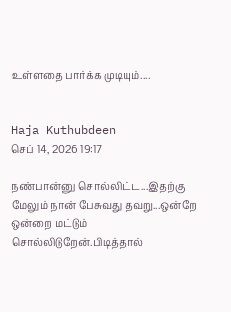உள்ளதை பார்க்க முடியும்....


Haja Kuthubdeen
செப் 14, 2026 19:17

நண்பான்னு சொல்லிட்ட...இதற்கு மேலும் நான் பேசுவது தவறு...ஒன்றே ஒன்றை மட்டும் சொல்லிடுறேன்.பிடித்தால்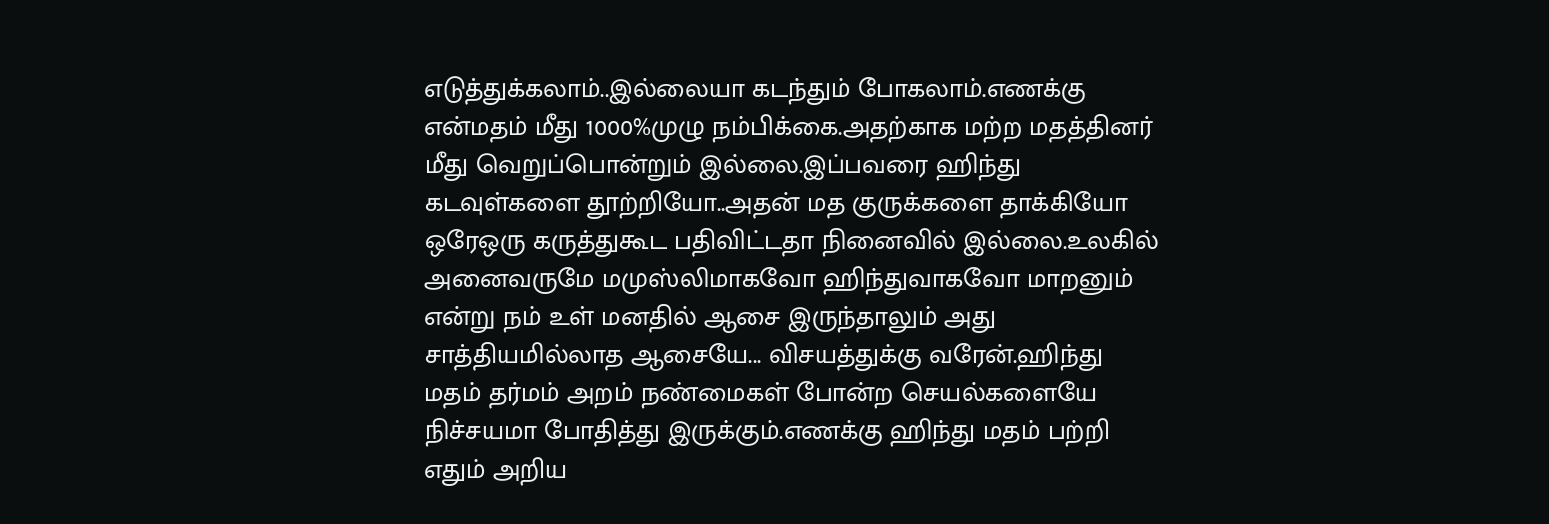எடுத்துக்கலாம்..இல்லையா கடந்தும் போகலாம்.எணக்கு என்மதம் மீது 1000%முழு நம்பிக்கை.அதற்காக மற்ற மதத்தினர் மீது வெறுப்பொன்றும் இல்லை.இப்பவரை ஹிந்து கடவுள்களை தூற்றியோ..அதன் மத குருக்களை தாக்கியோ ஒரேஒரு கருத்துகூட பதிவிட்டதா நினைவில் இல்லை.உலகில் அனைவருமே மமுஸ்லிமாகவோ ஹிந்துவாகவோ மாறனும் என்று நம் உள் மனதில் ஆசை இருந்தாலும் அது சாத்தியமில்லாத ஆசையே... விசயத்துக்கு வரேன்.ஹிந்து மதம் தர்மம் அறம் நண்மைகள் போன்ற செயல்களையே நிச்சயமா போதித்து இருக்கும்.எணக்கு ஹிந்து மதம் பற்றி எதும் அறிய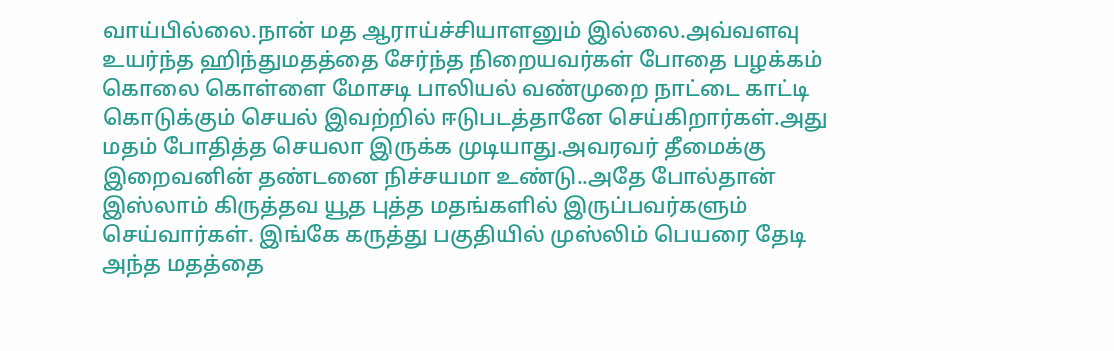வாய்பில்லை.நான் மத ஆராய்ச்சியாளனும் இல்லை.அவ்வளவு உயர்ந்த ஹிந்துமதத்தை சேர்ந்த நிறையவர்கள் போதை பழக்கம் கொலை கொள்ளை மோசடி பாலியல் வண்முறை நாட்டை காட்டி கொடுக்கும் செயல் இவற்றில் ஈடுபடத்தானே செய்கிறார்கள்.அது மதம் போதித்த செயலா இருக்க முடியாது.அவரவர் தீமைக்கு இறைவனின் தண்டனை நிச்சயமா உண்டு..அதே போல்தான் இஸ்லாம் கிருத்தவ யூத புத்த மதங்களில் இருப்பவர்களும் செய்வார்கள். இங்கே கருத்து பகுதியில் முஸ்லிம் பெயரை தேடி அந்த மதத்தை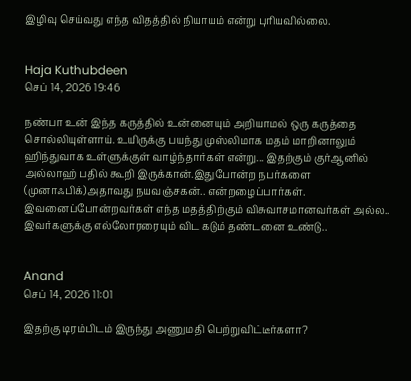இழிவு செய்வது எந்த விதத்தில் நியாயம் என்று புரியவில்லை.


Haja Kuthubdeen
செப் 14, 2026 19:46

நண்பா உன் இந்த கருத்தில் உன்னையும் அறியாமல் ஒரு கருத்தை சொல்லியுள்ளாய். உயிருக்கு பயந்து முஸ்லிமாக மதம் மாறினாலும் ஹிந்துவாக உள்ளுக்குள் வாழ்ந்தார்கள் என்று... இதற்கும் குர்ஆனில் அல்லாஹ் பதில் கூறி இருக்கான்.இதுபோன்ற நபர்களை (முனாஃபிக்)அதாவது நயவஞ்சகன்.. என்றழைப்பார்கள். இவனைப்போன்றவர்கள் எந்த மதத்திற்கும் விசுவாசமானவர்கள் அல்ல.. இவர்களுக்கு எல்லோரரையும் விட கடும் தண்டனை உண்டு..


Anand
செப் 14, 2026 11:01

இதற்கு டிரம்பிடம் இருந்து அணுமதி பெற்றுவிட்டீர்களா?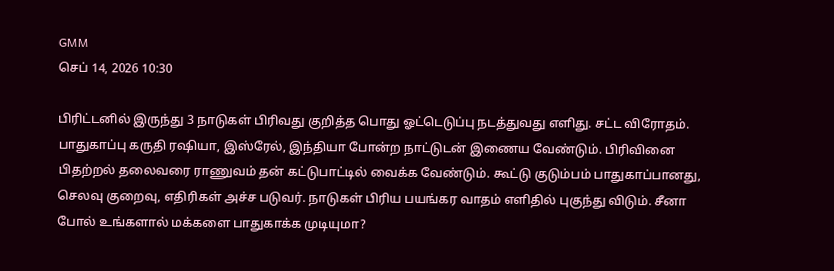GMM
செப் 14, 2026 10:30

பிரிட்டனில் இருந்து 3 நாடுகள் பிரிவது குறித்த பொது ஓட்டெடுப்பு நடத்துவது எளிது. சட்ட விரோதம். பாதுகாப்பு கருதி ரஷியா, இஸ்ரேல், இந்தியா போன்ற நாட்டுடன் இணைய வேண்டும். பிரிவினை பிதற்றல் தலைவரை ராணுவம் தன் கட்டுபாட்டில் வைக்க வேண்டும். கூட்டு குடும்பம் பாதுகாப்பானது, செலவு குறைவு, எதிரிகள் அச்ச படுவர். நாடுகள் பிரிய பயங்கர வாதம் எளிதில் புகுந்து விடும். சீனா போல் உங்களால் மக்களை பாதுகாக்க முடியுமா?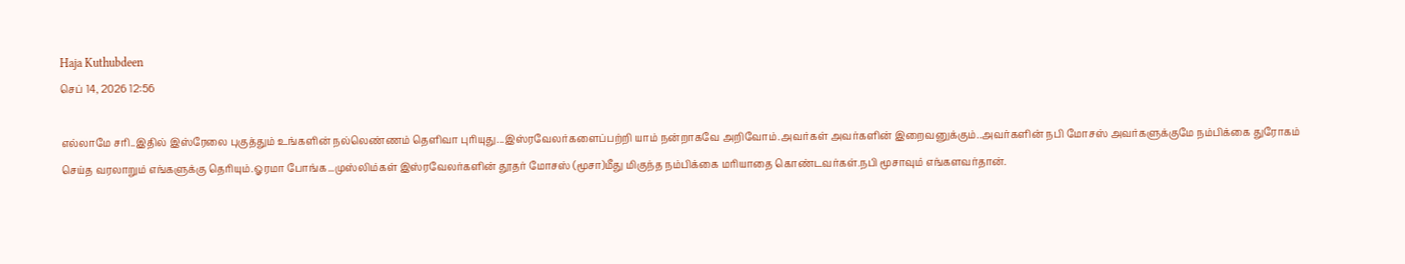Haja Kuthubdeen
செப் 14, 2026 12:56

எல்லாமே சரி..இதில் இஸ்ரேலை புகுத்தும் உங்களின் நல்லெண்ணம் தெளிவா புரியுது...இஸ்ரவேலர்களைப்பற்றி யாம் நன்றாகவே அறிவோம்.அவர்கள் அவர்களின் இறைவனுக்கும்..அவர்களின் நபி மோசஸ் அவர்களுக்குமே நம்பிக்கை துரோகம் செய்த வரலாறும் எங்களுக்கு தெரியும்.ஓரமா போங்க...முஸ்லிம்கள் இஸ்ரவேலர்களின் தூதர் மோசஸ் (மூசா)மீது மிகுந்த நம்பிக்கை மரியாதை கொண்டவர்கள்.நபி மூசாவும் எங்களவர்தான்.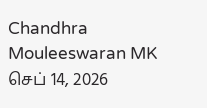Chandhra Mouleeswaran MK
செப் 14, 2026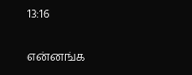13:16

என்னங்க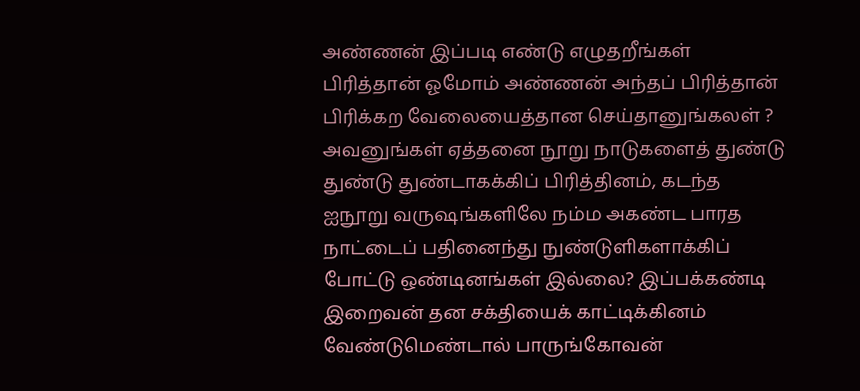அண்ணன் இப்படி எண்டு எழுதறீங்கள் பிரித்தான் ஓமோம் அண்ணன் அந்தப் பிரித்தான் பிரிக்கற வேலையைத்தான செய்தானுங்கலள் ? அவனுங்கள் ஏத்தனை நூறு நாடுகளைத் துண்டு துண்டு துண்டாகக்கிப் பிரித்தினம், கடந்த ஐநூறு வருஷங்களிலே நம்ம அகண்ட பாரத நாட்டைப் பதினைந்து நுண்டுளிகளாக்கிப் போட்டு ஒண்டினங்கள் இல்லை? இப்பக்கண்டி இறைவன் தன சக்தியைக் காட்டிக்கினம் வேண்டுமெண்டால் பாருங்கோவன்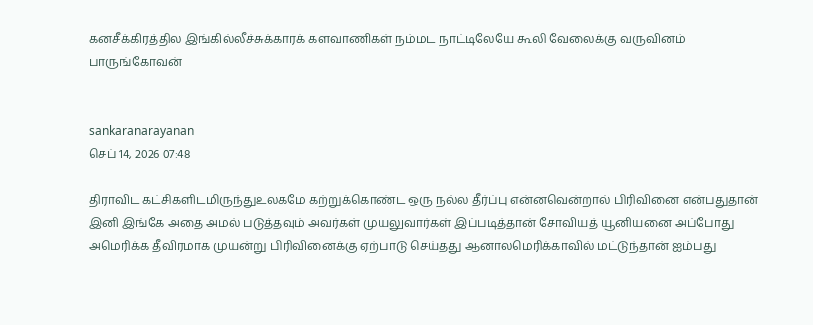கனசீக்கிரத்தில இங்கில்லீச்சுக்காரக் களவாணிகள் நம்மட நாட்டிலேயே கூலி வேலைக்கு வருவினம் பாருங்கோவன்


sankaranarayanan
செப் 14, 2026 07:48

திராவிட கட்சிகளிடமிருந்துஉலகமே கற்றுக்கொண்ட ஒரு நல்ல தீர்ப்பு என்னவென்றால் பிரிவினை என்பதுதான் இனி இங்கே அதை அமல் படுத்தவும் அவர்கள் முயலுவார்கள் இப்படித்தான் சோவியத் யூனியனை அப்போது அமெரிக்க தீவிரமாக முயன்று பிரிவினைக்கு ஏற்பாடு செய்தது ஆனாலமெரிக்காவில் மட்டுந்தான் ஐம்பது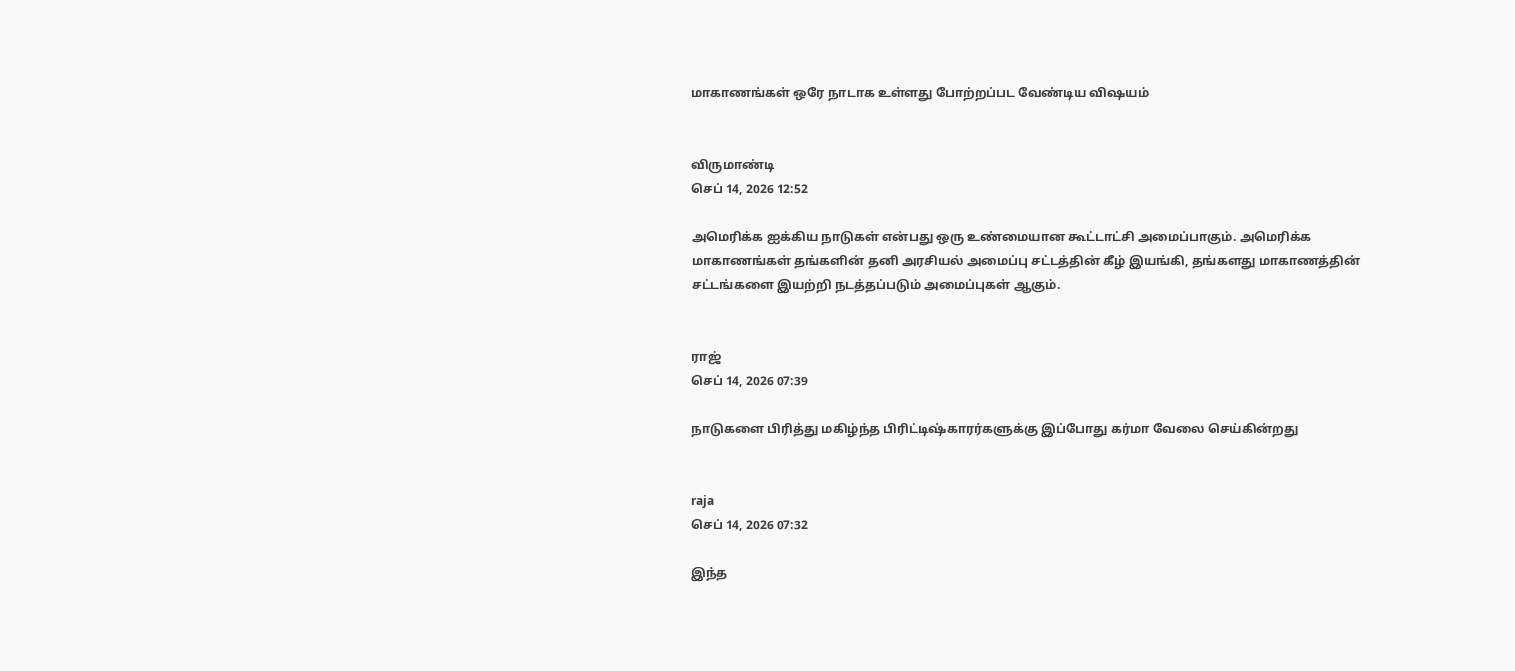மாகாணங்கள் ஒரே நாடாக உள்ளது போற்றப்பட வேண்டிய விஷயம்


விருமாண்டி
செப் 14, 2026 12:52

அமெரிக்க ஐக்கிய நாடுகள் என்பது ஒரு உண்மையான கூட்டாட்சி அமைப்பாகும். அமெரிக்க மாகாணங்கள் தங்களின் தனி அரசியல் அமைப்பு சட்டத்தின் கீழ் இயங்கி, தங்களது மாகாணத்தின் சட்டங்களை இயற்றி நடத்தப்படும் அமைப்புகள் ஆகும்.


ராஜ்
செப் 14, 2026 07:39

நாடுகளை பிரித்து மகிழ்ந்த பிரிட்டிஷ்காரர்களுக்கு இப்போது கர்மா வேலை செய்கின்றது


raja
செப் 14, 2026 07:32

இந்த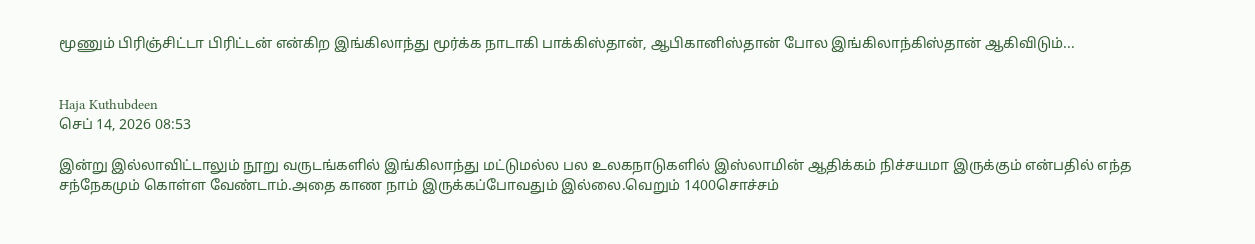மூணும் பிரிஞ்சிட்டா பிரிட்டன் என்கிற இங்கிலாந்து மூர்க்க நாடாகி பாக்கிஸ்தான், ஆபிகானிஸ்தான் போல இங்கிலாந்கிஸ்தான் ஆகிவிடும்...


Haja Kuthubdeen
செப் 14, 2026 08:53

இன்று இல்லாவிட்டாலும் நூறு வருடங்களில் இங்கிலாந்து மட்டுமல்ல பல உலகநாடுகளில் இஸ்லாமின் ஆதிக்கம் நிச்சயமா இருக்கும் என்பதில் எந்த சந்நேகமும் கொள்ள வேண்டாம்.அதை காண நாம் இருக்கப்போவதும் இல்லை.வெறும் 1400சொச்சம்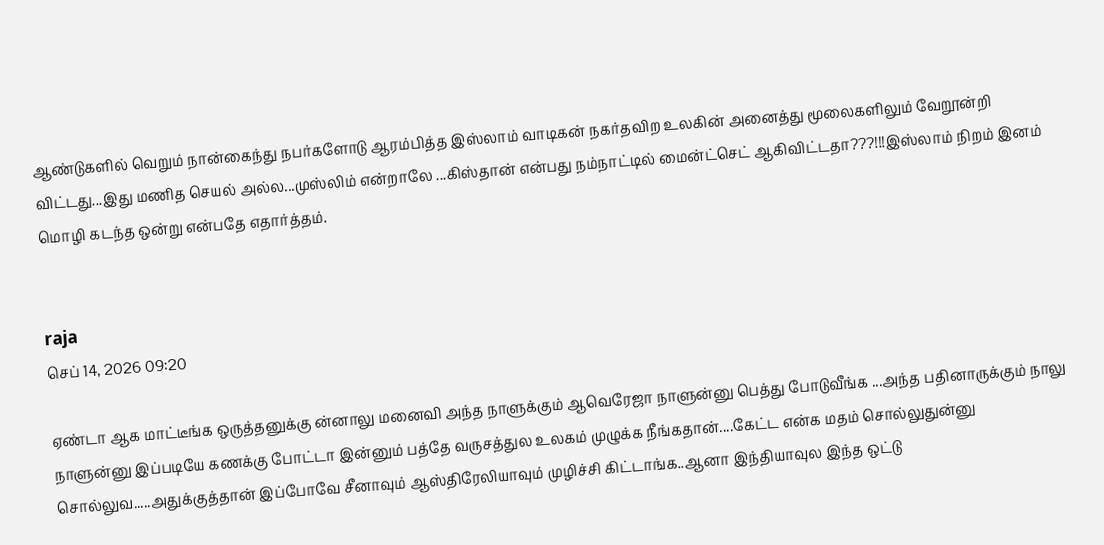ஆண்டுகளில் வெறும் நான்கைந்து நபர்களோடு ஆரம்பித்த இஸ்லாம் வாடிகன் நகர்தவிற உலகின் அனைத்து மூலைகளிலும் வேறூன்றி விட்டது...இது மணித செயல் அல்ல...முஸ்லிம் என்றாலே ...கிஸ்தான் என்பது நம்நாட்டில் மைன்ட்செட் ஆகிவிட்டதா???!!!இஸ்லாம் நிறம் இனம் மொழி கடந்த ஒன்று என்பதே எதார்த்தம்.


raja
செப் 14, 2026 09:20

ஏண்டா ஆக மாட்டீங்க ஒருத்தனுக்கு ன்னாலு மனைவி அந்த நாளுக்கும் ஆவெரேஜா நாளுன்னு பெத்து போடுவீங்க ...அந்த பதினாருக்கும் நாலு நாளுன்னு இப்படியே கணக்கு போட்டா இன்னும் பத்தே வருசத்துல உலகம் முழுக்க நீங்கதான்....கேட்ட என்க மதம் சொல்லுதுன்னு சொல்லுவ.....அதுக்குத்தான் இப்போவே சீனாவும் ஆஸ்திரேலியாவும் முழிச்சி கிட்டாங்க..ஆனா இந்தியாவுல இந்த ஒட்டு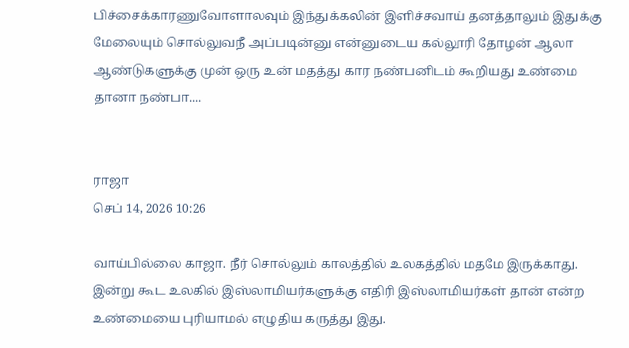பிச்சைக்காரணுவோளாலவும் இந்துக்கலின் இளிச்சவாய் தனத்தாலும் இதுக்கு மேலையும் சொல்லுவநீ அப்படின்னு என்னுடைய கல்லூரி தோழன் ஆலா ஆண்டுகளுக்கு முன் ஒரு உன் மதத்து கார நண்பனிடம் கூறியது உண்மை தானா நண்பா....


ராஜா
செப் 14, 2026 10:26

வாய்பில்லை காஜா. நீர் சொல்லும் காலத்தில் உலகத்தில் மதமே இருக்காது. இன்று கூட உலகில் இஸ்லாமியர்களுக்கு எதிரி இஸ்லாமியர்கள் தான் என்ற உண்மையை புரியாமல் எழுதிய கருத்து இது.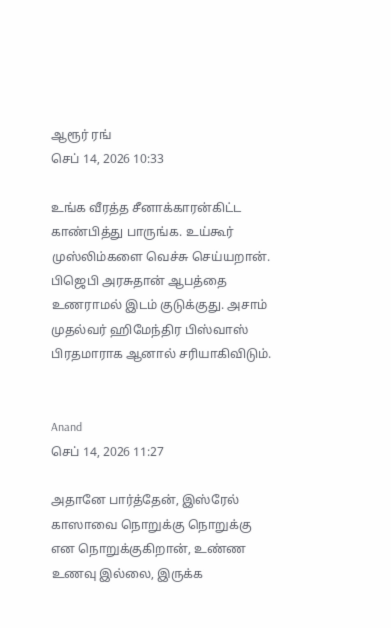ஆரூர் ரங்
செப் 14, 2026 10:33

உங்க வீரத்த சீனாக்காரன்கிட்ட காண்பித்து பாருங்க. உய்கூர் முஸ்லிம்களை வெச்சு செய்யறான். பிஜெபி அரசுதான் ஆபத்தை உணராமல் இடம் குடுக்குது. அசாம் முதல்வர் ஹிமேந்திர பிஸ்வாஸ் பிரதமாராக ஆனால் சரியாகிவிடும்.


Anand
செப் 14, 2026 11:27

அதானே பார்த்தேன், இஸ்ரேல் காஸாவை நொறுக்கு நொறுக்கு என நொறுக்குகிறான், உண்ண உணவு இல்லை, இருக்க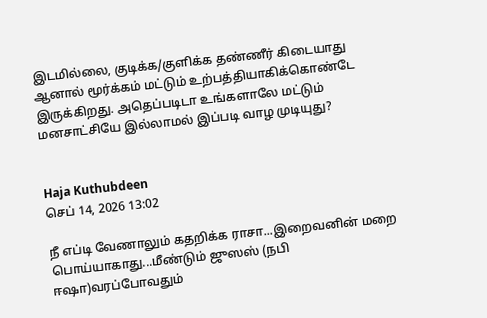இடமில்லை, குடிக்க/குளிக்க தண்ணீர் கிடையாது ஆனால் மூர்க்கம் மட்டும் உற்பத்தியாகிக்கொண்டே இருக்கிறது. அதெப்படிடா உங்களாலே மட்டும் மனசாட்சியே இல்லாமல் இப்படி வாழ முடியுது?


Haja Kuthubdeen
செப் 14, 2026 13:02

நீ எப்டி வேணாலும் கதறிக்க ராசா...இறைவனின் மறை பொய்யாகாது...மீண்டும் ஜுஸஸ் (நபி ஈஷா)வரப்போவதும்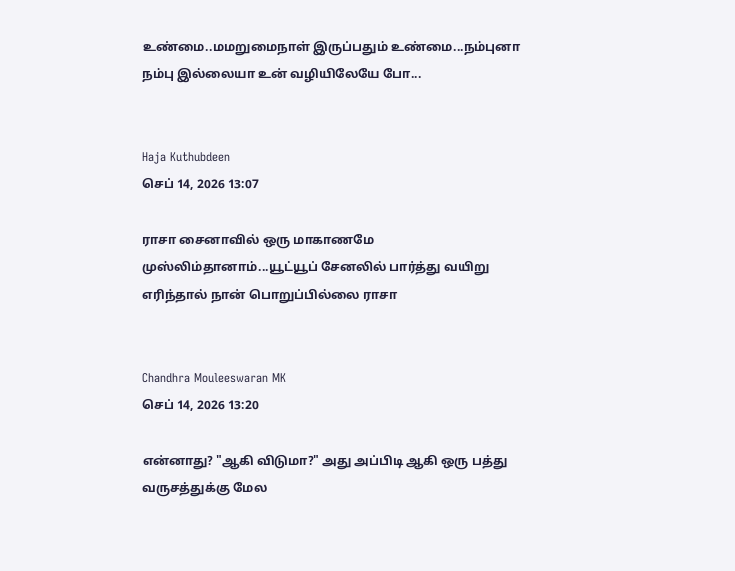உண்மை..மமறுமைநாள் இருப்பதும் உண்மை...நம்புனா நம்பு இல்லையா உன் வழியிலேயே போ...


Haja Kuthubdeen
செப் 14, 2026 13:07

ராசா சைனாவில் ஒரு மாகாணமே முஸ்லிம்தானாம்...யூட்யூப் சேனலில் பார்த்து வயிறு எரிந்தால் நான் பொறுப்பில்லை ராசா


Chandhra Mouleeswaran MK
செப் 14, 2026 13:20

என்னாது? "ஆகி விடுமா?" அது அப்பிடி ஆகி ஒரு பத்து வருசத்துக்கு மேல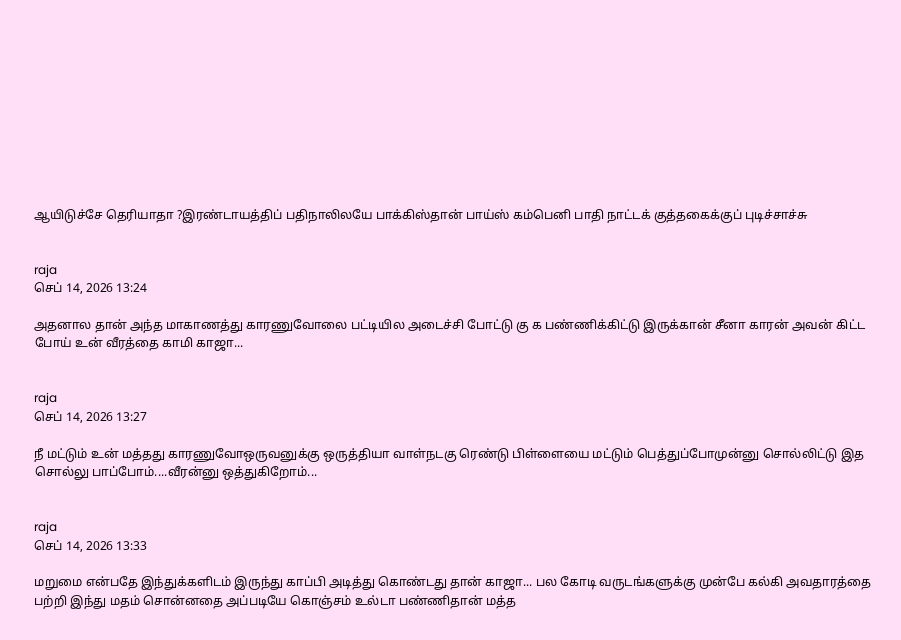ஆயிடுச்சே தெரியாதா ?இரண்டாயத்திப் பதிநாலிலயே பாக்கிஸ்தான் பாய்ஸ் கம்பெனி பாதி நாட்டக் குத்தகைக்குப் புடிச்சாச்சு


raja
செப் 14, 2026 13:24

அதனால தான் அந்த மாகாணத்து காரணுவோலை பட்டியில அடைச்சி போட்டு கு க பண்ணிக்கிட்டு இருக்கான் சீனா காரன் அவன் கிட்ட போய் உன் வீரத்தை காமி காஜா...


raja
செப் 14, 2026 13:27

நீ மட்டும் உன் மத்தது காரணுவோஒருவனுக்கு ஒருத்தியா வாள்நடகு ரெண்டு பிள்ளையை மட்டும் பெத்துப்போமுன்னு சொல்லிட்டு இத சொல்லு பாப்போம்....வீரன்னு ஒத்துகிறோம்...


raja
செப் 14, 2026 13:33

மறுமை என்பதே இந்துக்களிடம் இருந்து காப்பி அடித்து கொண்டது தான் காஜா... பல கோடி வருடங்களுக்கு முன்பே கல்கி அவதாரத்தை பற்றி இந்து மதம் சொன்னதை அப்படியே கொஞ்சம் உல்டா பண்ணிதான் மத்த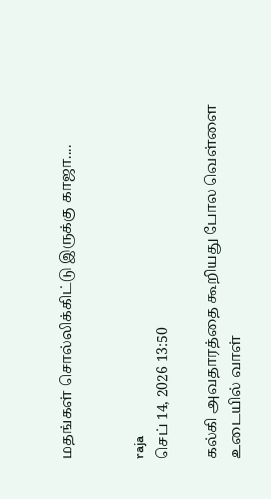மதங்கள் சொல்லிக்கிட்டு இருக்கு காஜா....


raja
செப் 14, 2026 13:50

கல்கி அவதாரத்தை கூறியது போல வெள்ளை உடையில் வாள்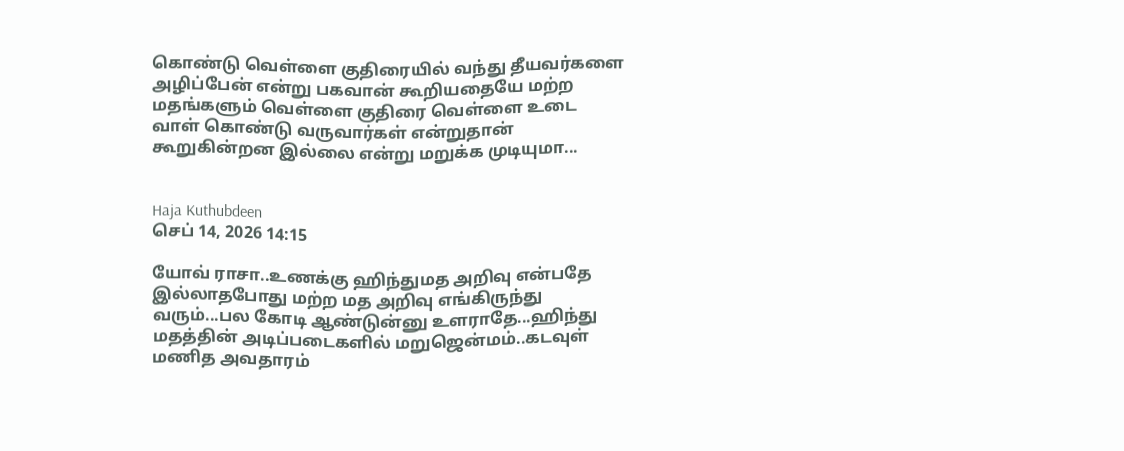கொண்டு வெள்ளை குதிரையில் வந்து தீயவர்களை அழிப்பேன் என்று பகவான் கூறியதையே மற்ற மதங்களும் வெள்ளை குதிரை வெள்ளை உடை வாள் கொண்டு வருவார்கள் என்றுதான் கூறுகின்றன இல்லை என்று மறுக்க முடியுமா...


Haja Kuthubdeen
செப் 14, 2026 14:15

யோவ் ராசா..உணக்கு ஹிந்துமத அறிவு என்பதே இல்லாதபோது மற்ற மத அறிவு எங்கிருந்து வரும்...பல கோடி ஆண்டுன்னு உளராதே...ஹிந்து மதத்தின் அடிப்படைகளில் மறுஜென்மம்..கடவுள் மணித அவதாரம்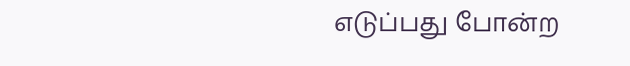எடுப்பது போன்ற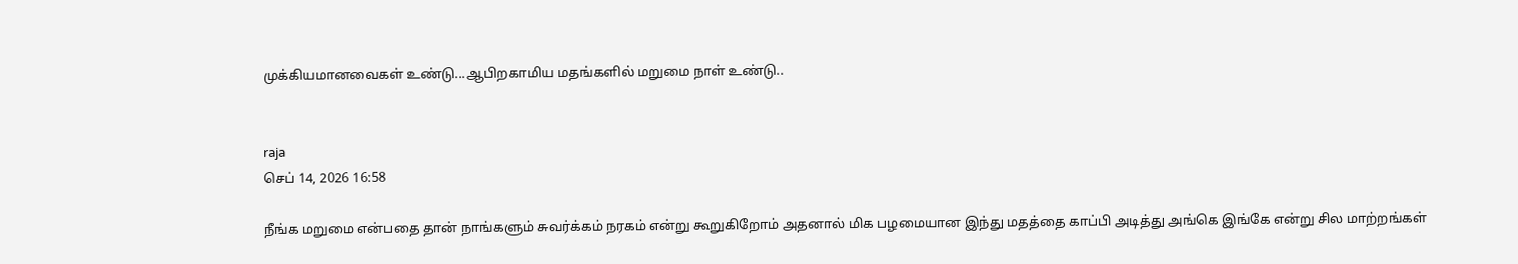முக்கியமானவைகள் உண்டு...ஆபிறகாமிய மதங்களில் மறுமை நாள் உண்டு..


raja
செப் 14, 2026 16:58

நீங்க மறுமை என்பதை தான் நாங்களும் சுவர்க்கம் நரகம் என்று கூறுகிறோம் அதனால் மிக பழமையான இந்து மதத்தை காப்பி அடித்து அங்கெ இங்கே என்று சில மாற்றங்கள்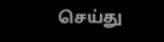செய்து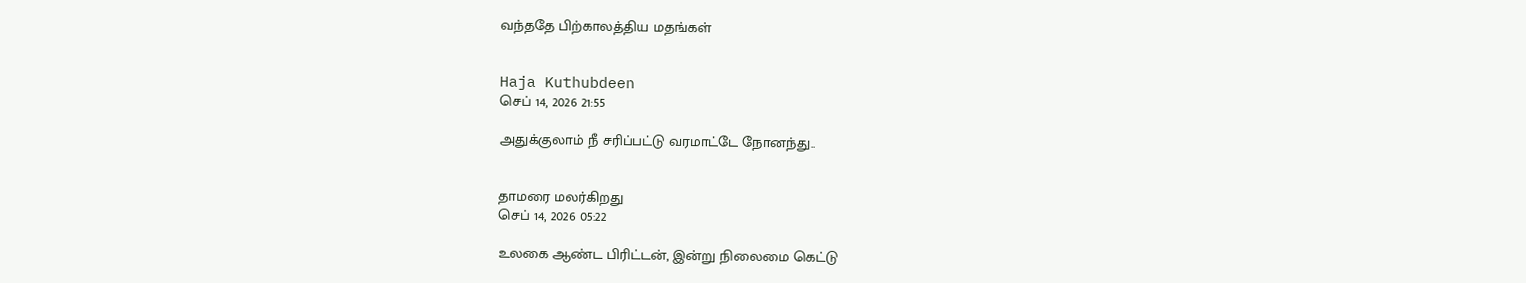வந்ததே பிற்காலத்திய மதங்கள்


Haja Kuthubdeen
செப் 14, 2026 21:55

அதுக்குலாம் நீ சரிப்பட்டு வரமாட்டே நோனந்து..


தாமரை மலர்கிறது
செப் 14, 2026 05:22

உலகை ஆண்ட பிரிட்டன், இன்று நிலைமை கெட்டு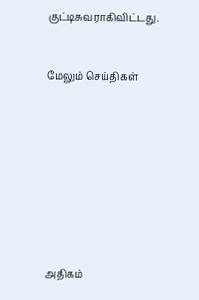குட்டிசுவராகிவிட்டது.


மேலும் செய்திகள்









அதிகம்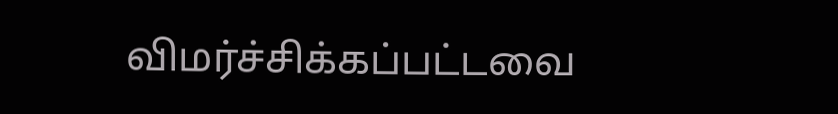விமர்ச்சிக்கப்பட்டவை